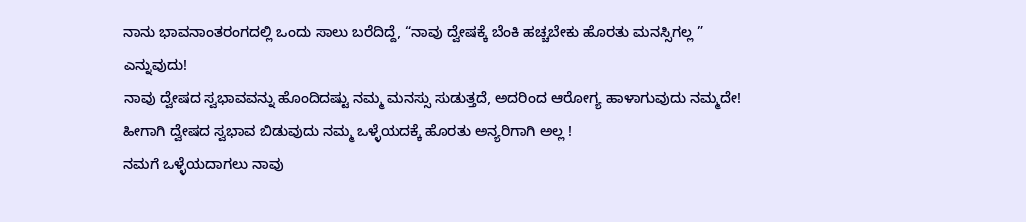ನಾನು ಭಾವನಾಂತರಂಗದಲ್ಲಿ ಒಂದು ಸಾಲು ಬರೆದಿದ್ದೆ, “ನಾವು ದ್ವೇಷಕ್ಕೆ ಬೆಂಕಿ ಹಚ್ಚಬೇಕು ಹೊರತು ಮನಸ್ಸಿಗಲ್ಲ ” ಎನ್ನುವುದು!
ನಾವು ದ್ವೇಷದ ಸ್ವಭಾವವನ್ನು ಹೊಂದಿದಷ್ಟು ನಮ್ಮ ಮನಸ್ಸು ಸುಡುತ್ತದೆ, ಅದರಿಂದ ಆರೋಗ್ಯ ಹಾಳಾಗುವುದು ನಮ್ಮದೇ!
ಹೀಗಾಗಿ ದ್ವೇಷದ ಸ್ವಭಾವ ಬಿಡುವುದು ನಮ್ಮ ಒಳ್ಳೆಯದಕ್ಕೆ ಹೊರತು ಅನ್ಯರಿಗಾಗಿ ಅಲ್ಲ !
ನಮಗೆ ಒಳ್ಳೆಯದಾಗಲು ನಾವು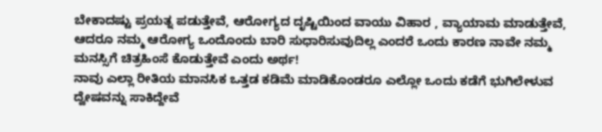ಬೇಕಾದಷ್ಟು ಪ್ರಯತ್ನ ಪಡುತ್ತೇವೆ, ಆರೋಗ್ಯದ ದೃಷ್ಟಿಯಿಂದ ವಾಯು ವಿಹಾರ , ವ್ಯಾಯಾಮ ಮಾಡುತ್ತೇವೆ, ಆದರೂ ನಮ್ಮ ಆರೋಗ್ಯ ಒಂದೊಂದು ಬಾರಿ ಸುಧಾರಿಸುವುದಿಲ್ಲ ಎಂದರೆ ಒಂದು ಕಾರಣ ನಾವೇ ನಮ್ಮ ಮನಸ್ಸಿಗೆ ಚಿತ್ರಹಿಂಸೆ ಕೊಡುತ್ತೇವೆ ಎಂದು ಅರ್ಥ!
ನಾವು ಎಲ್ಲಾ ರೀತಿಯ ಮಾನಸಿಕ ಒತ್ತಡ ಕಡಿಮೆ ಮಾಡಿಕೊಂಡರೂ ಎಲ್ಲೋ ಒಂದು ಕಡೆಗೆ ಭುಗಿಲೇಳುವ ದ್ವೇಷವನ್ನು ಸಾಕಿದ್ದೇವೆ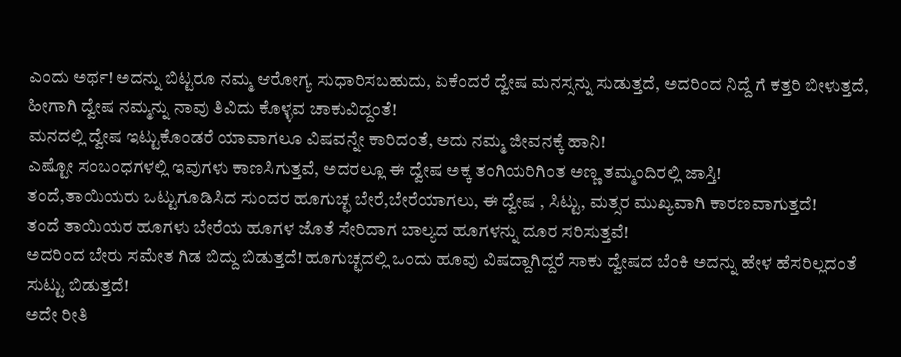ಎಂದು ಅರ್ಥ! ಅದನ್ನು ಬಿಟ್ಟರೂ ನಮ್ಮ ಆರೋಗ್ಯ ಸುಧಾರಿಸಬಹುದು, ಏಕೆಂದರೆ ದ್ವೇಷ ಮನಸ್ಸನ್ನು ಸುಡುತ್ತದೆ, ಅದರಿಂದ ನಿದ್ದೆ ಗೆ ಕತ್ತರಿ ಬೀಳುತ್ತದೆ, ಹೀಗಾಗಿ ದ್ವೇಷ ನಮ್ಮನ್ನು ನಾವು ತಿವಿದು ಕೊಳ್ಳವ ಚಾಕುವಿದ್ದಂತೆ!
ಮನದಲ್ಲಿ ದ್ವೇಷ ಇಟ್ಟುಕೊಂಡರೆ ಯಾವಾಗಲೂ ವಿಷವನ್ನೇ ಕಾರಿದಂತೆ, ಅದು ನಮ್ಮ ಜೀವನಕ್ಕೆ ಹಾನಿ!
ಎಷ್ಟೋ ಸಂಬಂಧಗಳಲ್ಲಿ ಇವುಗಳು ಕಾಣಸಿಗುತ್ತವೆ, ಅದರಲ್ಲೂ ಈ ದ್ವೇಷ ಅಕ್ಕ ತಂಗಿಯರಿಗಿಂತ ಅಣ್ಣ ತಮ್ಮಂದಿರಲ್ಲಿ ಜಾಸ್ತಿ!
ತಂದೆ,ತಾಯಿಯರು ಒಟ್ಟುಗೂಡಿಸಿದ ಸುಂದರ ಹೂಗುಚ್ಛ ಬೇರೆ,ಬೇರೆಯಾಗಲು, ಈ ದ್ವೇಷ , ಸಿಟ್ಟು, ಮತ್ಸರ ಮುಖ್ಯವಾಗಿ ಕಾರಣವಾಗುತ್ತದೆ!
ತಂದೆ ತಾಯಿಯರ ಹೂಗಳು ಬೇರೆಯ ಹೂಗಳ ಜೊತೆ ಸೇರಿದಾಗ ಬಾಲ್ಯದ ಹೂಗಳನ್ನು ದೂರ ಸರಿಸುತ್ತವೆ!
ಅದರಿಂದ ಬೇರು ಸಮೇತ ಗಿಡ ಬಿದ್ದು ಬಿಡುತ್ತದೆ! ಹೂಗುಚ್ಛದಲ್ಲಿ ಒಂದು ಹೂವು ವಿಷದ್ದಾಗಿದ್ದರೆ ಸಾಕು ದ್ವೇಷದ ಬೆಂಕಿ ಅದನ್ನು ಹೇಳ ಹೆಸರಿಲ್ಲದಂತೆ ಸುಟ್ಟು ಬಿಡುತ್ತದೆ!
ಅದೇ ರೀತಿ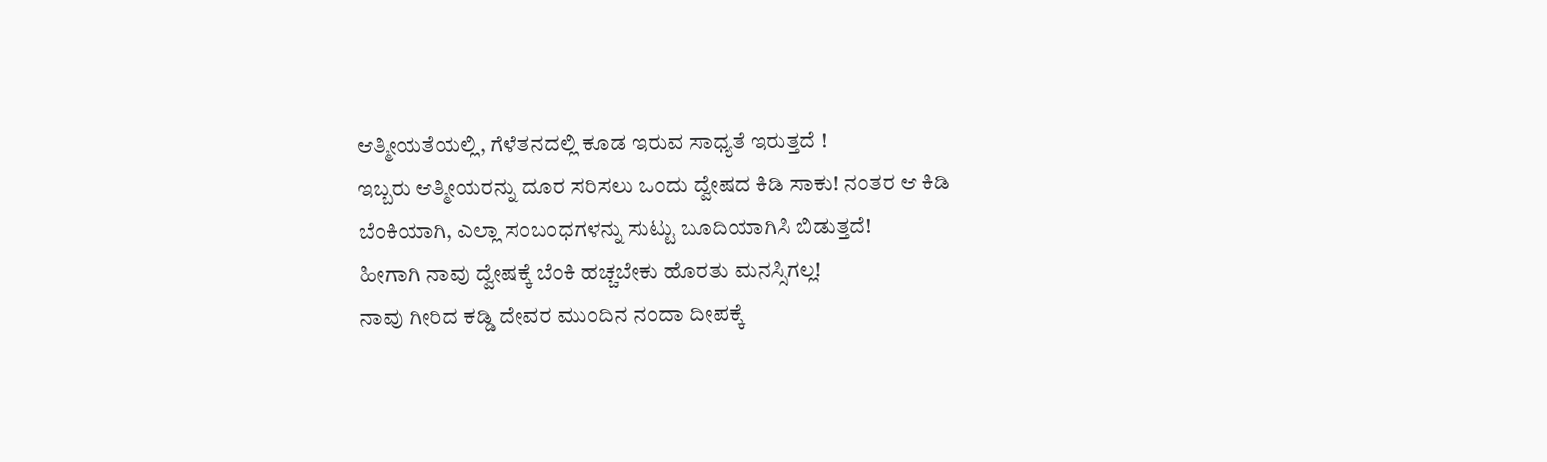ಆತ್ಮೀಯತೆಯಲ್ಲಿ, ಗೆಳೆತನದಲ್ಲಿ ಕೂಡ ಇರುವ ಸಾಧ್ಯತೆ ಇರುತ್ತದೆ !
ಇಬ್ಬರು ಆತ್ಮೀಯರನ್ನು ದೂರ ಸರಿಸಲು ಒಂದು ದ್ವೇಷದ ಕಿಡಿ ಸಾಕು! ನಂತರ ಆ ಕಿಡಿ ಬೆಂಕಿಯಾಗಿ, ಎಲ್ಲಾ ಸಂಬಂಧಗಳನ್ನು ಸುಟ್ಟು ಬೂದಿಯಾಗಿಸಿ ಬಿಡುತ್ತದೆ!
ಹೀಗಾಗಿ ನಾವು ದ್ವೇಷಕ್ಕೆ ಬೆಂಕಿ ಹಚ್ಚಬೇಕು ಹೊರತು ಮನಸ್ಸಿಗಲ್ಲ!
ನಾವು ಗೀರಿದ ಕಡ್ಡಿ ದೇವರ ಮುಂದಿನ ನಂದಾ ದೀಪಕ್ಕೆ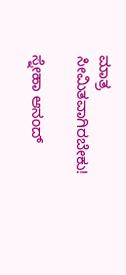ಮಾತ್ರ ಸೀಮಿತವಾಗಿರಬೇಕು!

ಸ್ನೇಹಾ ಆನಂದ್